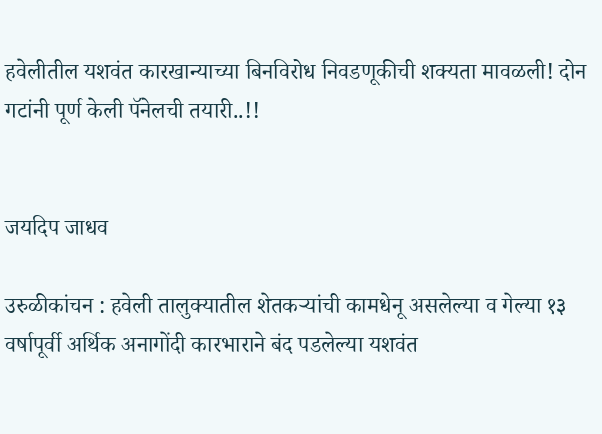हवेलीतील यशवंत कारखान्याच्या बिनविरोध निवडणूकीची शक्यता मावळली! दोन गटांनी पूर्ण केली पॅनेलची तयारी..!!


जयदिप जाधव

उरुळीकांचन : हवेली तालुक्यातील शेतकऱ्यांची कामधेनू असलेल्या व गेल्या १३ वर्षापूर्वी अर्थिक अनागोंदी कारभाराने बंद पडलेल्या यशवंत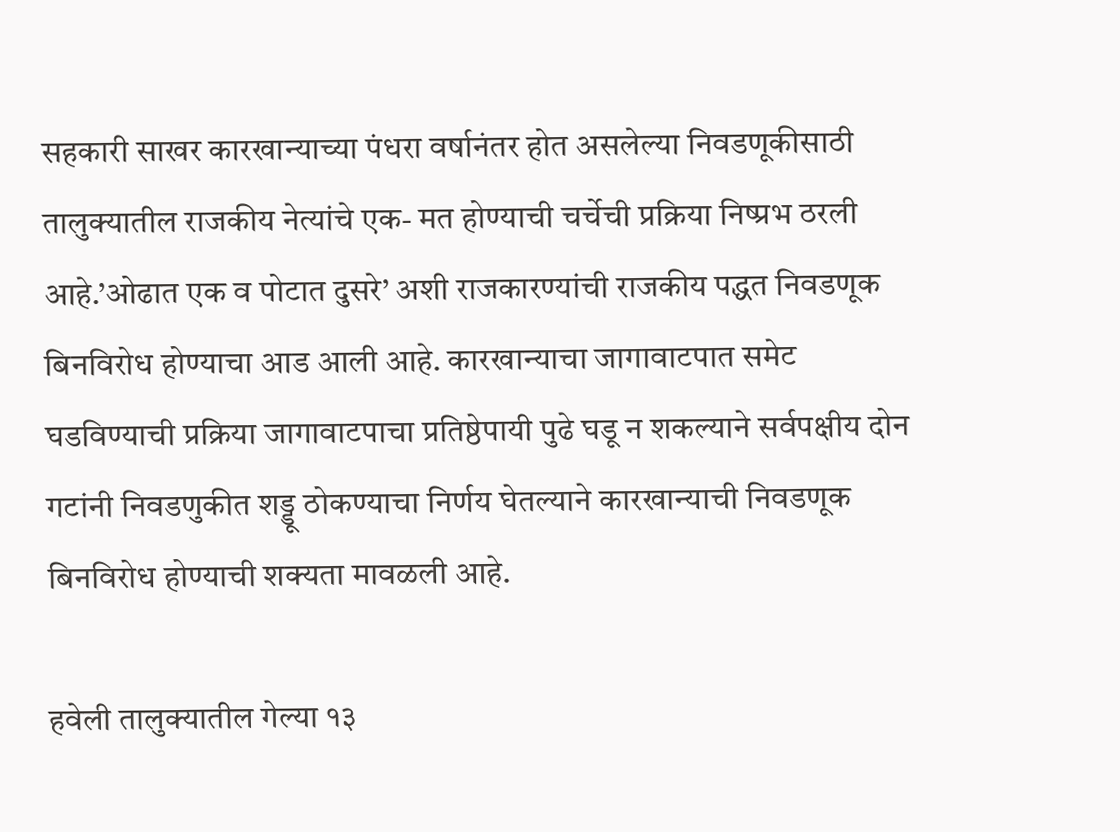सहकारी साखर कारखान्याच्या पंधरा वर्षानंतर होत असलेल्या निवडणूकीसाठी तालुक्यातील राजकीय नेत्यांचे एक- मत होण्याची चर्चेची प्रक्रिया निष्प्रभ ठरली आहे.’ओढात एक व पोटात दुसरे’ अशी राजकारण्यांची राजकीय पद्धत निवडणूक बिनविरोध होण्याचा आड आली आहे. कारखान्याचा जागावाटपात समेट घडविण्याची प्रक्रिया जागावाटपाचा प्रतिष्ठेपायी पुढे घडू न शकल्याने सर्वपक्षीय दोन गटांनी निवडणुकीत शड्डू ठोकण्याचा निर्णय घेतल्याने कारखान्याची निवडणूक बिनविरोध होण्याची शक्यता मावळली आहे.

हवेली तालुक्यातील गेल्या १३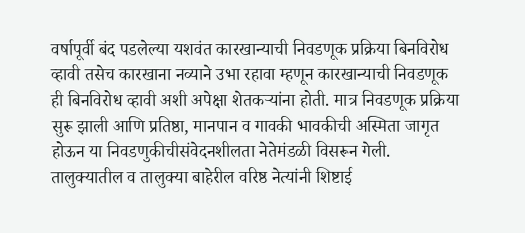वर्षापूर्वी बंद पडलेल्या यशवंत कारखान्याची निवडणूक प्रक्रिया बिनविरोध व्हावी तसेच कारखाना नव्याने उभा रहावा म्हणून कारखान्याची निवडणूक ही बिनविरोध व्हावी अशी अपेक्षा शेतकऱ्यांना होती. मात्र निवडणूक प्रक्रिया सुरू झाली आणि प्रतिष्ठा, मानपान व गावकी भावकीची अस्मिता जागृत होऊन या निवडणुकीचीसंवेदनशीलता नेतेमंडळी विसरून गेली. तालुक्यातील व तालुक्या बाहेरील वरिष्ठ नेत्यांनी शिष्टाई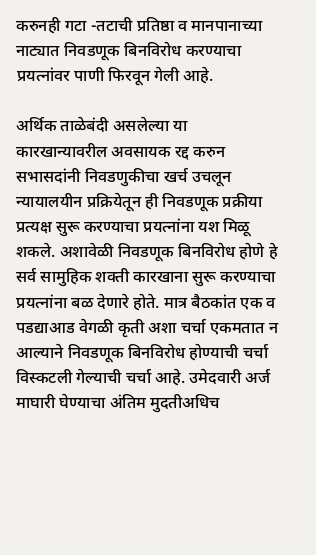करुनही गटा -तटाची प्रतिष्ठा व मानपानाच्या नाट्यात निवडणूक बिनविरोध करण्याचा प्रयत्नांवर पाणी फिरवून गेली आहे.

अर्थिक ताळेबंदी असलेल्या या कारखान्यावरील अवसायक रद्द करुन सभासदांनी निवडणुकीचा खर्च उचलून न्यायालयीन प्रक्रियेतून ही निवडणूक प्रक्रीया प्रत्यक्ष सुरू करण्याचा प्रयत्नांना यश मिळू शकले. अशावेळी निवडणूक बिनविरोध होणे हे सर्व सामुहिक शक्ती कारखाना सुरू करण्याचा प्रयत्नांना बळ देणारे होते. मात्र बैठकांत एक व पडद्याआड वेगळी कृती अशा चर्चा एकमतात न आल्याने निवडणूक बिनविरोध होण्याची चर्चा विस्कटली गेल्याची चर्चा आहे. उमेदवारी अर्ज माघारी घेण्याचा अंतिम मुदतीअधिच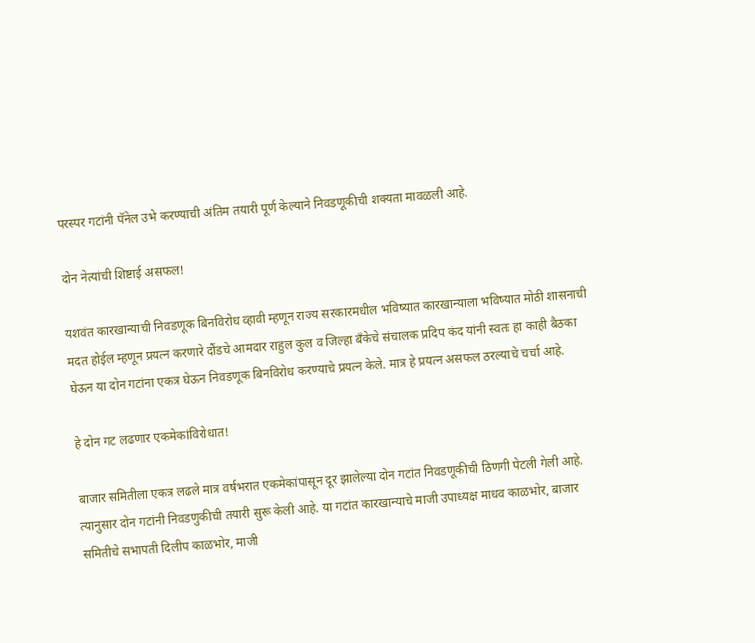परस्पर गटांनी पॅनेल उभे करण्याची अंतिम तयारी पूर्ण केल्याने निवडणूकीची शक्यता मावळली आहे.

दोन नेत्यांची शिष्टाई असफल!

यशवंत कारखान्याची निवडणूक बिनविरोध व्हावी म्हणून राज्य सरकारमधील भविष्यात कारखान्याला भविष्यात मोठी शासनाची मदत होईल म्हणून प्रयत्न करणारे दौंडचे आमदार राहुल कुल व जिल्हा बँकेचे संचालक प्रदिप कंद यांनी स्वतः हा काही बैठका घेऊन या दोन गटांना एकत्र घेऊन निवडणूक बिनविरोध करण्याचे प्रयत्न केले. मात्र हे प्रयत्न असफल ठरल्याचे चर्चा आहे.

हे दोन गट लढणार एकमेकांविरोधात!

बाजार समितीला एकत्र लढले मात्र वर्षभरात एकमेकांपासून दूर झालेल्या दोन गटांत निवडणूकीची ठिणगी पेटली गेली आहे. त्यानुसार दोन गटांनी निवडणुकीची तयारी सुरू केली आहे. या गटांत कारखान्याचे माजी उपाध्यक्ष माधव काळभोर, बाजार समितीचे सभापती दिलीप काळभोर, माजी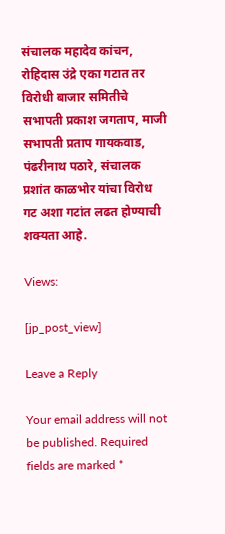संचालक महादेव कांचन, रोहिदास उंद्रे एका गटात तर विरोधी बाजार समितीचे सभापती प्रकाश जगताप, माजी सभापती प्रताप गायकवाड, पंढरीनाथ पठारे, संचालक प्रशांत काळभोर यांचा विरोध गट अशा गटांत लढत होण्याची शक्यता आहे.

Views:

[jp_post_view]

Leave a Reply

Your email address will not be published. Required fields are marked *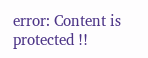error: Content is protected !!